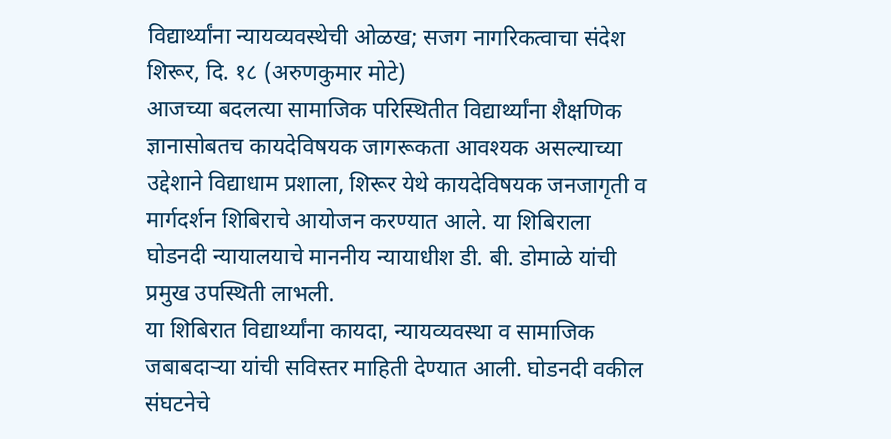विद्यार्थ्यांना न्यायव्यवस्थेची ओळख; सजग नागरिकत्वाचा संदेश
शिरूर, दि. १८ (अरुणकुमार मोटे)
आजच्या बदलत्या सामाजिक परिस्थितीत विद्यार्थ्यांना शैक्षणिक ज्ञानासोबतच कायदेविषयक जागरूकता आवश्यक असल्याच्या उद्देशाने विद्याधाम प्रशाला, शिरूर येथे कायदेविषयक जनजागृती व मार्गदर्शन शिबिराचे आयोजन करण्यात आले. या शिबिराला घोडनदी न्यायालयाचे माननीय न्यायाधीश डी. बी. डोमाळे यांची प्रमुख उपस्थिती लाभली.
या शिबिरात विद्यार्थ्यांना कायदा, न्यायव्यवस्था व सामाजिक जबाबदाऱ्या यांची सविस्तर माहिती देण्यात आली. घोडनदी वकील संघटनेचे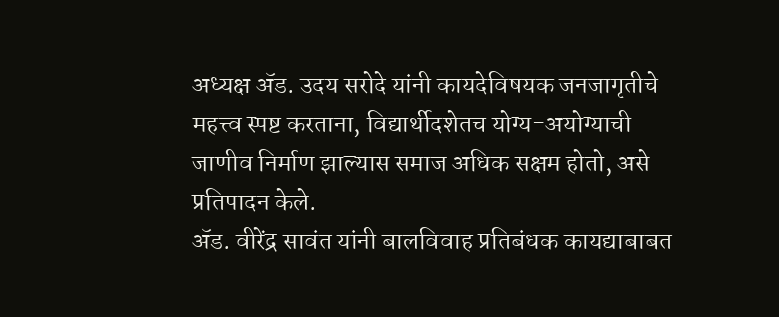अध्यक्ष ॲड. उदय सरोदे यांनी कायदेविषयक जनजागृतीचे महत्त्व स्पष्ट करताना, विद्यार्थीदशेतच योग्य-अयोग्याची जाणीव निर्माण झाल्यास समाज अधिक सक्षम होतो, असे प्रतिपादन केले.
ॲड. वीरेंद्र सावंत यांनी बालविवाह प्रतिबंधक कायद्याबाबत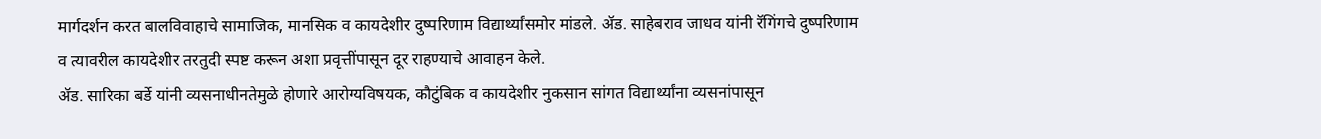मार्गदर्शन करत बालविवाहाचे सामाजिक, मानसिक व कायदेशीर दुष्परिणाम विद्यार्थ्यांसमोर मांडले. ॲड. साहेबराव जाधव यांनी रॅगिंगचे दुष्परिणाम व त्यावरील कायदेशीर तरतुदी स्पष्ट करून अशा प्रवृत्तींपासून दूर राहण्याचे आवाहन केले.
ॲड. सारिका बर्डे यांनी व्यसनाधीनतेमुळे होणारे आरोग्यविषयक, कौटुंबिक व कायदेशीर नुकसान सांगत विद्यार्थ्यांना व्यसनांपासून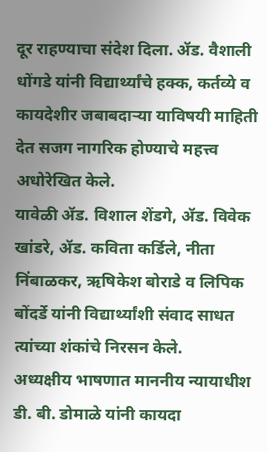दूर राहण्याचा संदेश दिला. ॲड. वैशाली धोंगडे यांनी विद्यार्थ्यांचे हक्क, कर्तव्ये व कायदेशीर जबाबदाऱ्या याविषयी माहिती देत सजग नागरिक होण्याचे महत्त्व अधोरेखित केले.
यावेळी ॲड. विशाल शेंडगे, ॲड. विवेक खांडरे, ॲड. कविता कर्डिले, नीता निंबाळकर, ऋषिकेश बोराडे व लिपिक बोंदर्डे यांनी विद्यार्थ्यांशी संवाद साधत त्यांच्या शंकांचे निरसन केले.
अध्यक्षीय भाषणात माननीय न्यायाधीश डी. बी. डोमाळे यांनी कायदा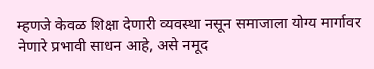म्हणजे केवळ शिक्षा देणारी व्यवस्था नसून समाजाला योग्य मार्गावर नेणारे प्रभावी साधन आहे, असे नमूद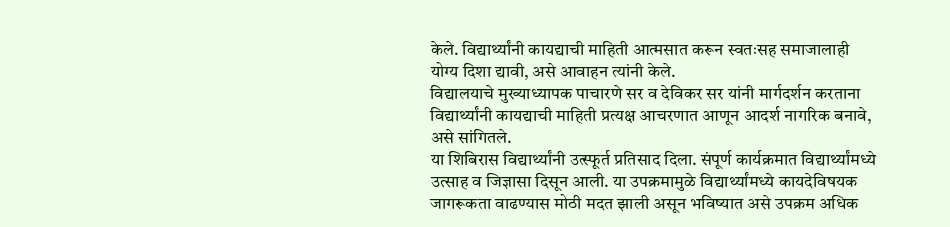केले. विद्यार्थ्यांनी कायद्याची माहिती आत्मसात करून स्वतःसह समाजालाही योग्य दिशा द्यावी, असे आवाहन त्यांनी केले.
विद्यालयाचे मुख्याध्यापक पाचारणे सर व देविकर सर यांनी मार्गदर्शन करताना विद्यार्थ्यांनी कायद्याची माहिती प्रत्यक्ष आचरणात आणून आदर्श नागरिक बनावे, असे सांगितले.
या शिबिरास विद्यार्थ्यांनी उत्स्फूर्त प्रतिसाद दिला. संपूर्ण कार्यक्रमात विद्यार्थ्यांमध्ये उत्साह व जिज्ञासा दिसून आली. या उपक्रमामुळे विद्यार्थ्यांमध्ये कायदेविषयक जागरूकता वाढण्यास मोठी मदत झाली असून भविष्यात असे उपक्रम अधिक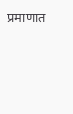प्रमाणात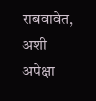राबवावेत, अशी अपेक्षा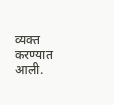व्यक्त करण्यात आली.